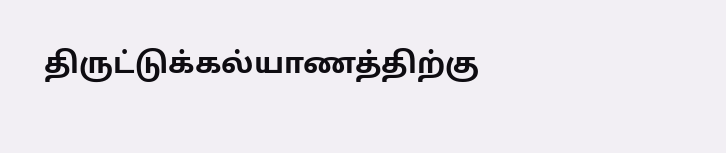திருட்டுக்கல்யாணத்திற்கு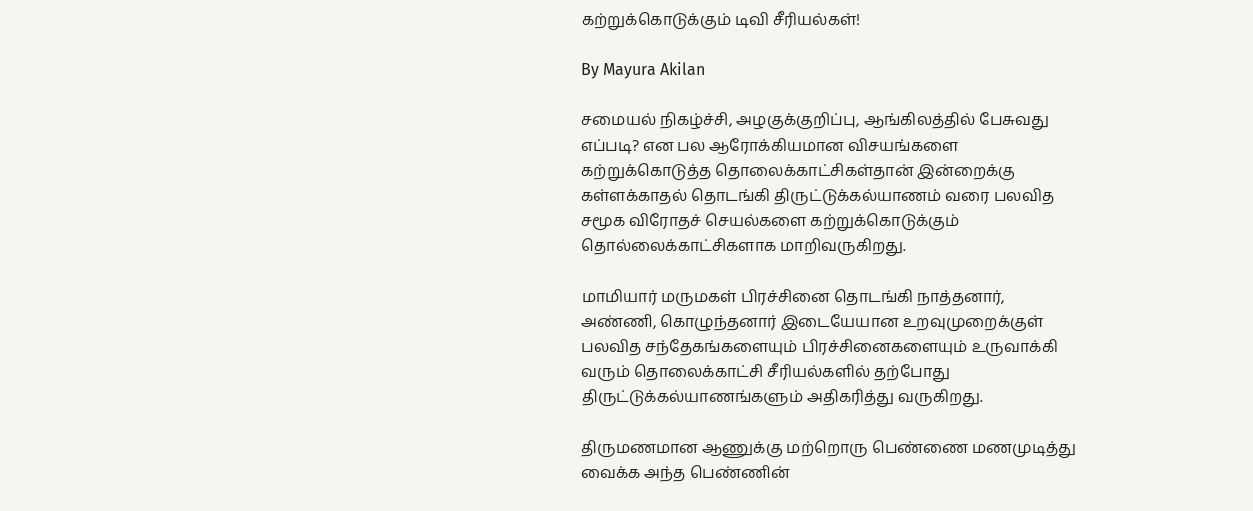கற்றுக்கொடுக்கும் டிவி சீரியல்கள்!

By Mayura Akilan

சமையல் நிகழ்ச்சி, அழகுக்குறிப்பு, ஆங்கிலத்தில் பேசுவது எப்படி? என பல ஆரோக்கியமான விசயங்களை கற்றுக்கொடுத்த தொலைக்காட்சிகள்தான் இன்றைக்கு கள்ளக்காதல் தொடங்கி திருட்டுக்கல்யாணம் வரை பலவித சமூக விரோதச் செயல்களை கற்றுக்கொடுக்கும் தொல்லைக்காட்சிகளாக மாறிவருகிறது.

மாமியார் மருமகள் பிரச்சினை தொடங்கி நாத்தனார், அண்ணி, கொழுந்தனார் இடையேயான உறவுமுறைக்குள் பலவித சந்தேகங்களையும் பிரச்சினைகளையும் உருவாக்கி வரும் தொலைக்காட்சி சீரியல்களில் தற்போது திருட்டுக்கல்யாணங்களும் அதிகரித்து வருகிறது.

திருமணமான ஆணுக்கு மற்றொரு பெண்ணை மணமுடித்து வைக்க அந்த பெண்ணின்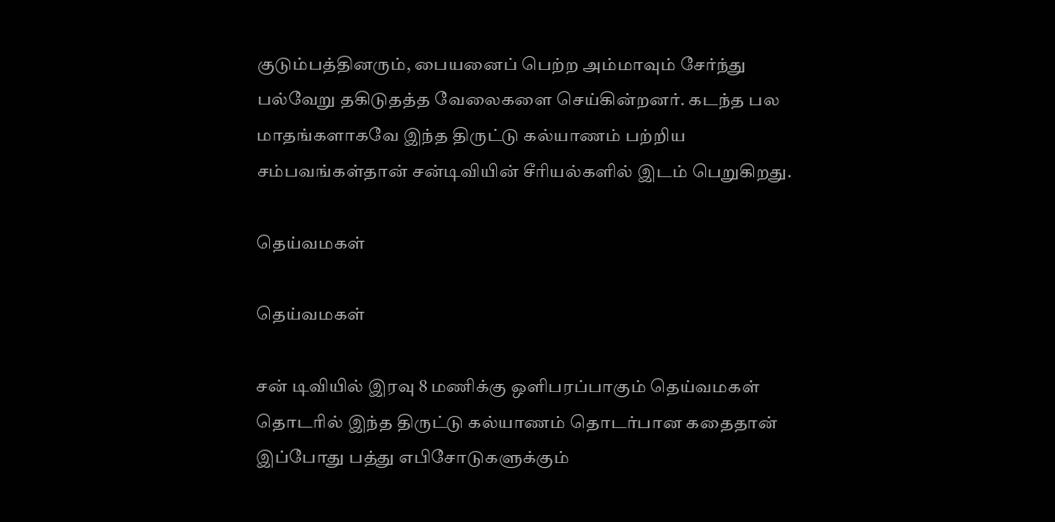குடும்பத்தினரும், பையனைப் பெற்ற அம்மாவும் சேர்ந்து பல்வேறு தகிடுதத்த வேலைகளை செய்கின்றனர். கடந்த பல மாதங்களாகவே இந்த திருட்டு கல்யாணம் பற்றிய சம்பவங்கள்தான் சன்டிவியின் சீரியல்களில் இடம் பெறுகிறது.

தெய்வமகள்

தெய்வமகள்

சன் டிவியில் இரவு 8 மணிக்கு ஒளிபரப்பாகும் தெய்வமகள் தொடரில் இந்த திருட்டு கல்யாணம் தொடர்பான கதைதான் இப்போது பத்து எபிசோடுகளுக்கும்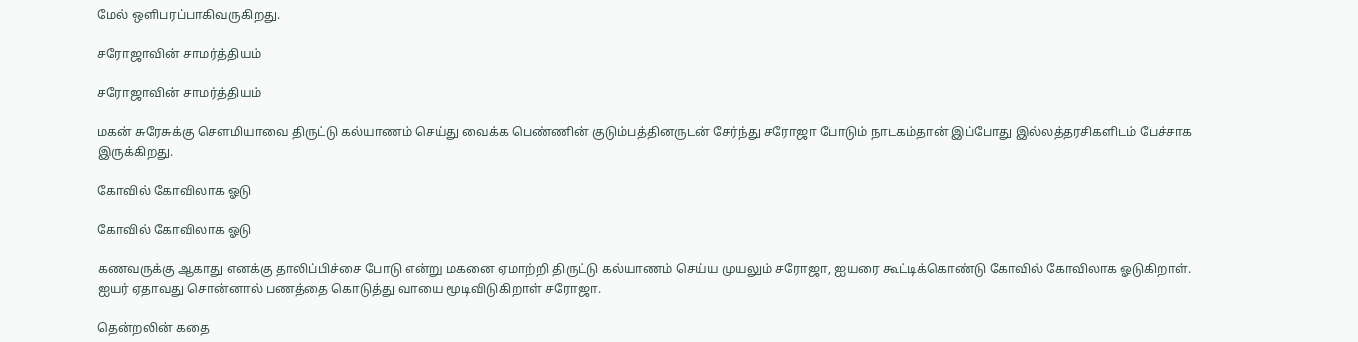மேல் ஒளிபரப்பாகிவருகிறது.

சரோஜாவின் சாமர்த்தியம்

சரோஜாவின் சாமர்த்தியம்

மகன் சுரேசுக்கு சௌமியாவை திருட்டு கல்யாணம் செய்து வைக்க பெண்ணின் குடும்பத்தினருடன் சேர்ந்து சரோஜா போடும் நாடகம்தான் இப்போது இல்லத்தரசிகளிடம் பேச்சாக இருக்கிறது.

கோவில் கோவிலாக ஓடு

கோவில் கோவிலாக ஓடு

கணவருக்கு ஆகாது எனக்கு தாலிப்பிச்சை போடு என்று மகனை ஏமாற்றி திருட்டு கல்யாணம் செய்ய முயலும் சரோஜா, ஐயரை கூட்டிக்கொண்டு கோவில் கோவிலாக ஓடுகிறாள். ஐயர் ஏதாவது சொன்னால் பணத்தை கொடுத்து வாயை மூடிவிடுகிறாள் சரோஜா.

தென்றலின் கதை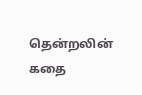தென்றலின் கதை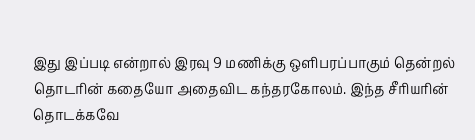இது இப்படி என்றால் இரவு 9 மணிக்கு ஒளிபரப்பாகும் தென்றல் தொடரின் கதையோ அதைவிட கந்தரகோலம். இந்த சீரியரின் தொடக்கவே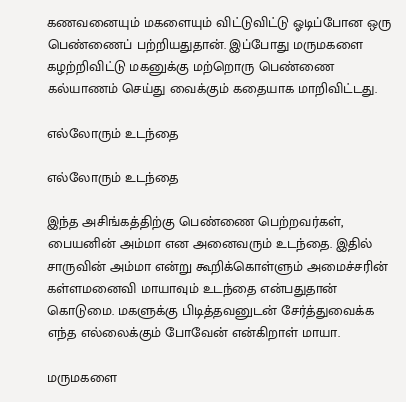கணவனையும் மகளையும் விட்டுவிட்டு ஓடிப்போன ஒரு பெண்ணைப் பற்றியதுதான். இப்போது மருமகளை கழற்றிவிட்டு மகனுக்கு மற்றொரு பெண்ணை கல்யாணம் செய்து வைக்கும் கதையாக மாறிவிட்டது.

எல்லோரும் உடந்தை

எல்லோரும் உடந்தை

இந்த அசிங்கத்திற்கு பெண்ணை பெற்றவர்கள், பையனின் அம்மா என அனைவரும் உடந்தை. இதில் சாருவின் அம்மா என்று கூறிக்கொள்ளும் அமைச்சரின் கள்ளமனைவி மாயாவும் உடந்தை என்பதுதான் கொடுமை. மகளுக்கு பிடித்தவனுடன் சேர்த்துவைக்க எந்த எல்லைக்கும் போவேன் என்கிறாள் மாயா.

மருமகளை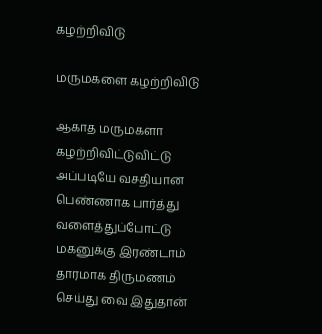கழற்றிவிடு

மருமகளை கழற்றிவிடு

ஆகாத மருமகளா கழற்றிவிட்டுவிட்டு அப்படியே வசதியான பெண்ணாக பார்த்து வளைத்துப்போட்டு மகனுக்கு இரண்டாம் தாரமாக திருமணம் செய்து வை இதுதான்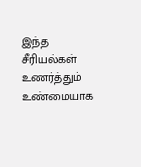இந்த சீரியல்கள் உணர்த்தும் உண்மையாக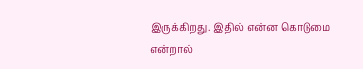இருக்கிறது. இதில் என்ன கொடுமை என்றால்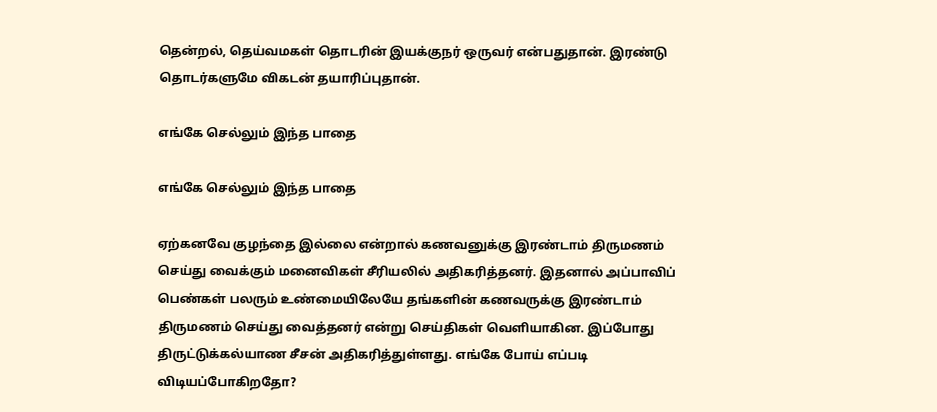தென்றல், தெய்வமகள் தொடரின் இயக்குநர் ஒருவர் என்பதுதான். இரண்டு தொடர்களுமே விகடன் தயாரிப்புதான்.

எங்கே செல்லும் இந்த பாதை

எங்கே செல்லும் இந்த பாதை

ஏற்கனவே குழந்தை இல்லை என்றால் கணவனுக்கு இரண்டாம் திருமணம் செய்து வைக்கும் மனைவிகள் சீரியலில் அதிகரித்தனர். இதனால் அப்பாவிப் பெண்கள் பலரும் உண்மையிலேயே தங்களின் கணவருக்கு இரண்டாம் திருமணம் செய்து வைத்தனர் என்று செய்திகள் வெளியாகின. இப்போது திருட்டுக்கல்யாண சீசன் அதிகரித்துள்ளது. எங்கே போய் எப்படி விடியப்போகிறதோ?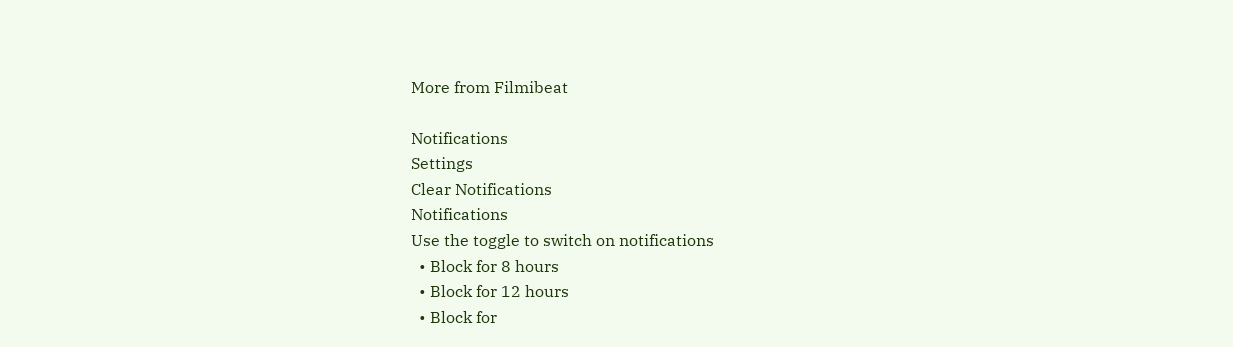More from Filmibeat

Notifications
Settings
Clear Notifications
Notifications
Use the toggle to switch on notifications
  • Block for 8 hours
  • Block for 12 hours
  • Block for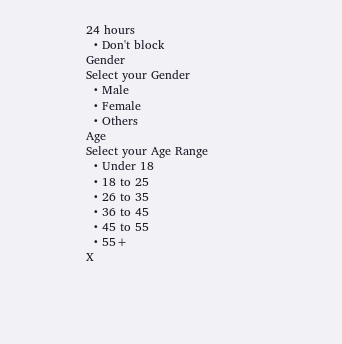24 hours
  • Don't block
Gender
Select your Gender
  • Male
  • Female
  • Others
Age
Select your Age Range
  • Under 18
  • 18 to 25
  • 26 to 35
  • 36 to 45
  • 45 to 55
  • 55+
X